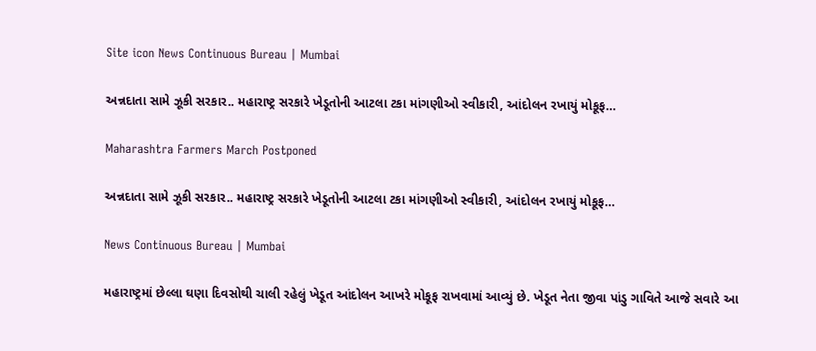Site icon News Continuous Bureau | Mumbai

અન્નદાતા સામે ઝૂકી સરકાર.. મહારાષ્ટ્ર સરકારે ખેડૂતોની આટલા ટકા માંગણીઓ સ્વીકારી, આંદોલન રખાયું મોકૂફ…

Maharashtra Farmers March Postponed

અન્નદાતા સામે ઝૂકી સરકાર.. મહારાષ્ટ્ર સરકારે ખેડૂતોની આટલા ટકા માંગણીઓ સ્વીકારી, આંદોલન રખાયું મોકૂફ…

News Continuous Bureau | Mumbai

મહારાષ્ટ્રમાં છેલ્લા ઘણા દિવસોથી ચાલી રહેલું ખેડૂત આંદોલન આખરે મોકૂફ રાખવામાં આવ્યું છે. ખેડૂત નેતા જીવા પાંડુ ગાવિતે આજે સવારે આ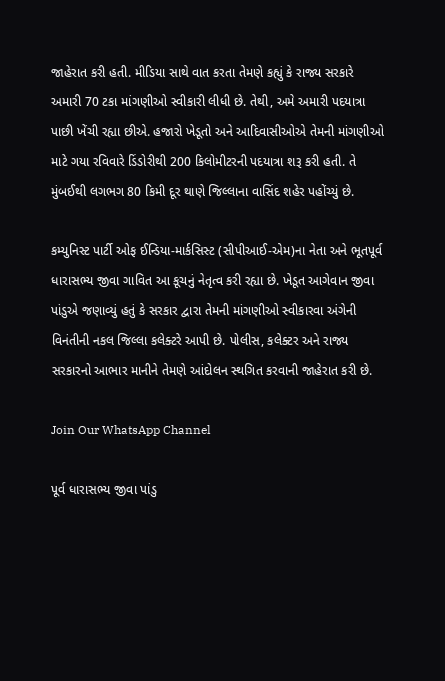જાહેરાત કરી હતી. મીડિયા સાથે વાત કરતા તેમણે કહ્યું કે રાજ્ય સરકારે અમારી 70 ટકા માંગણીઓ સ્વીકારી લીધી છે. તેથી, અમે અમારી પદયાત્રા પાછી ખેંચી રહ્યા છીએ. હજારો ખેડૂતો અને આદિવાસીઓએ તેમની માંગણીઓ માટે ગયા રવિવારે ડિંડોરીથી 200 કિલોમીટરની પદયાત્રા શરૂ કરી હતી. તે મુંબઈથી લગભગ 80 કિમી દૂર થાણે જિલ્લાના વાસિંદ શહેર પહોંચ્યું છે.

કમ્યુનિસ્ટ પાર્ટી ઓફ ઈન્ડિયા-માર્કસિસ્ટ (સીપીઆઈ-એમ)ના નેતા અને ભૂતપૂર્વ ધારાસભ્ય જીવા ગાવિત આ કૂચનું નેતૃત્વ કરી રહ્યા છે. ખેડૂત આગેવાન જીવા પાંડુએ જણાવ્યું હતું કે સરકાર દ્વારા તેમની માંગણીઓ સ્વીકારવા અંગેની વિનંતીની નકલ જિલ્લા કલેક્ટરે આપી છે. પોલીસ, કલેક્ટર અને રાજ્ય સરકારનો આભાર માનીને તેમણે આંદોલન સ્થગિત કરવાની જાહેરાત કરી છે.

Join Our WhatsApp Channel

પૂર્વ ધારાસભ્ય જીવા પાંડુ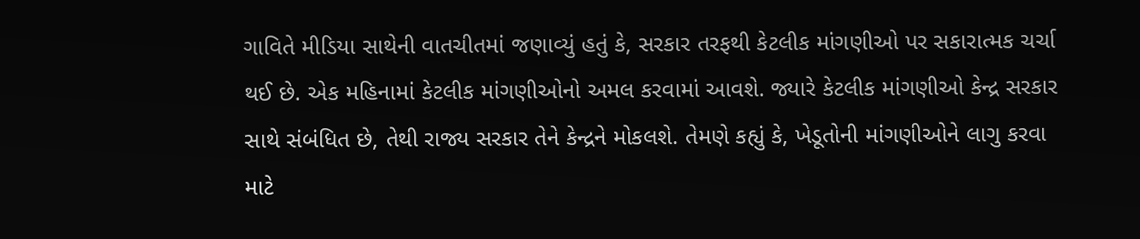ગાવિતે મીડિયા સાથેની વાતચીતમાં જણાવ્યું હતું કે, સરકાર તરફથી કેટલીક માંગણીઓ પર સકારાત્મક ચર્ચા થઈ છે. એક મહિનામાં કેટલીક માંગણીઓનો અમલ કરવામાં આવશે. જ્યારે કેટલીક માંગણીઓ કેન્દ્ર સરકાર સાથે સંબંધિત છે, તેથી રાજ્ય સરકાર તેને કેન્દ્રને મોકલશે. તેમણે કહ્યું કે, ખેડૂતોની માંગણીઓને લાગુ કરવા માટે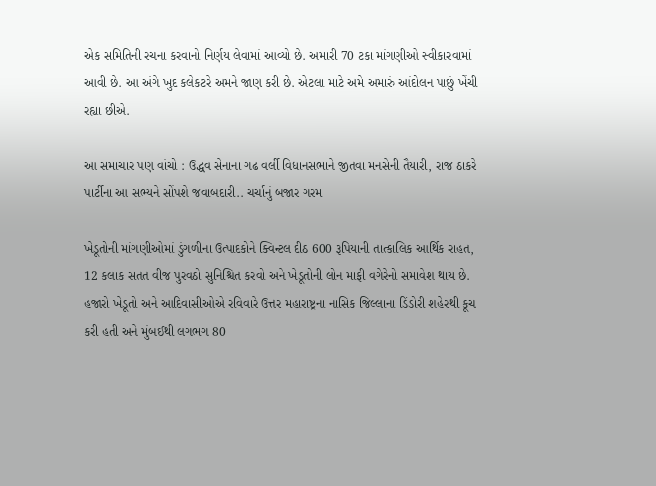એક સમિતિની રચના કરવાનો નિર્ણય લેવામાં આવ્યો છે. અમારી 70 ટકા માંગણીઓ સ્વીકારવામાં આવી છે. આ અંગે ખુદ કલેકટરે અમને જાણ કરી છે. એટલા માટે અમે અમારું આંદોલન પાછું ખેંચી રહ્યા છીએ.

આ સમાચાર પણ વાંચો : ઉદ્ધવ સેનાના ગઢ વર્લી વિધાનસભાને જીતવા મનસેની તૈયારી, રાજ ઠાકરે પાર્ટીના આ સભ્યને સોંપશે જવાબદારી.. ચર્ચાનું બજાર ગરમ

ખેડૂતોની માંગણીઓમાં ડુંગળીના ઉત્પાદકોને ક્વિન્ટલ દીઠ 600 રૂપિયાની તાત્કાલિક આર્થિક રાહત, 12 કલાક સતત વીજ પુરવઠો સુનિશ્ચિત કરવો અને ખેડૂતોની લોન માફી વગેરેનો સમાવેશ થાય છે. હજારો ખેડૂતો અને આદિવાસીઓએ રવિવારે ઉત્તર મહારાષ્ટ્રના નાસિક જિલ્લાના ડિંડોરી શહેરથી કૂચ કરી હતી અને મુંબઈથી લગભગ 80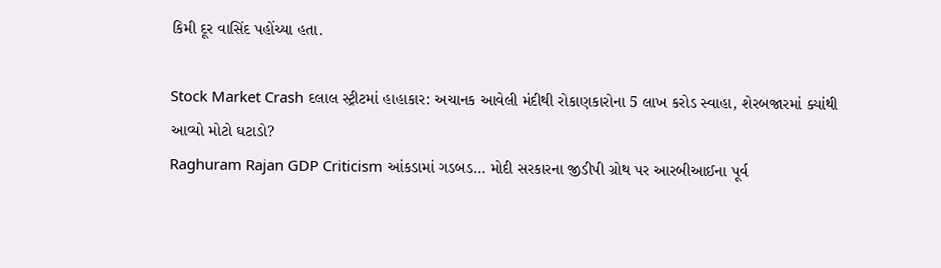કિમી દૂર વાસિંદ પહોંચ્યા હતા.

Stock Market Crash દલાલ સ્ટ્રીટમાં હાહાકાર: અચાનક આવેલી મંદીથી રોકાણકારોના 5 લાખ કરોડ સ્વાહા, શેરબજારમાં ક્યાંથી આવ્યો મોટો ઘટાડો?
Raghuram Rajan GDP Criticism આંકડામાં ગડબડ… મોદી સરકારના જીડીપી ગ્રોથ પર આરબીઆઈના પૂર્વ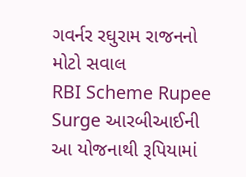ગવર્નર રઘુરામ રાજનનો મોટો સવાલ
RBI Scheme Rupee Surge આરબીઆઈની આ યોજનાથી રૂપિયામાં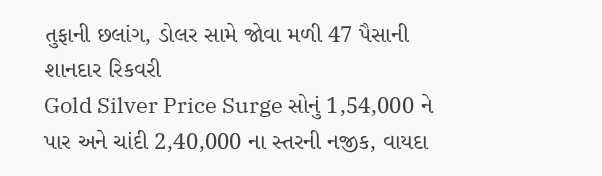તુફાની છલાંગ, ડોલર સામે જોવા મળી 47 પૈસાની શાનદાર રિકવરી
Gold Silver Price Surge સોનું 1,54,000 ને પાર અને ચાંદી 2,40,000 ના સ્તરની નજીક, વાયદા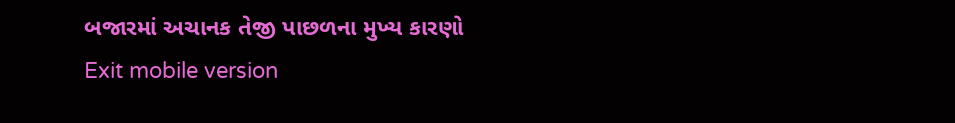બજારમાં અચાનક તેજી પાછળના મુખ્ય કારણો
Exit mobile version